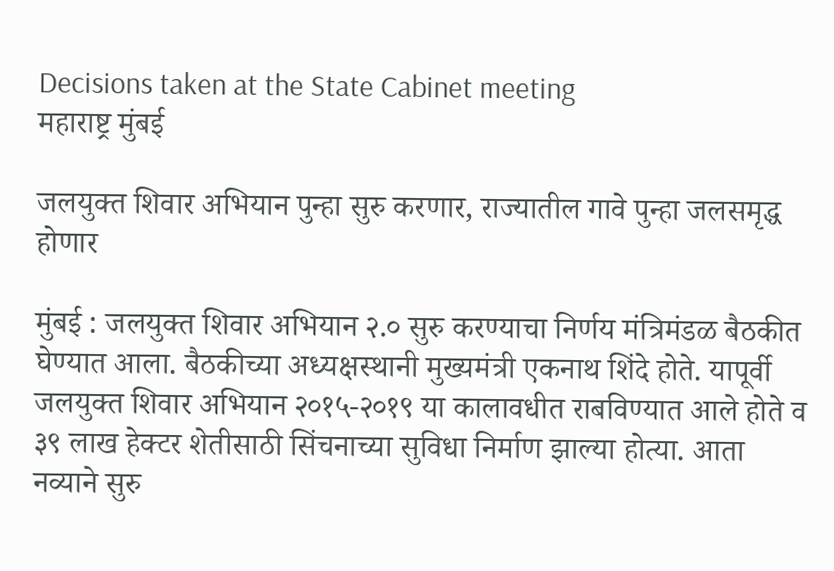Decisions taken at the State Cabinet meeting
महाराष्ट्र मुंबई

जलयुक्त शिवार अभियान पुन्हा सुरु करणार, राज्यातील गावे पुन्हा जलसमृद्ध होणार

मुंबई : जलयुक्त शिवार अभियान २.० सुरु करण्याचा निर्णय मंत्रिमंडळ बैठकीत घेण्यात आला. बैठकीच्या अध्यक्षस्थानी मुख्यमंत्री एकनाथ शिंदे होते. यापूर्वी जलयुक्त शिवार अभियान २०१५-२०१९ या कालावधीत राबविण्यात आले होते व ३९ लाख हेक्टर शेतीसाठी सिंचनाच्या सुविधा निर्माण झाल्या होत्या. आता नव्याने सुरु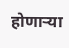होणाऱ्या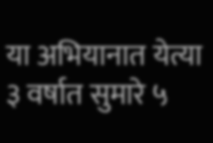या अभियानात येत्या ३ वर्षात सुमारे ५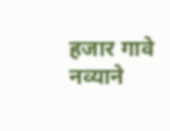हजार गावे नव्याने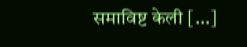समाविष्ट केली […]